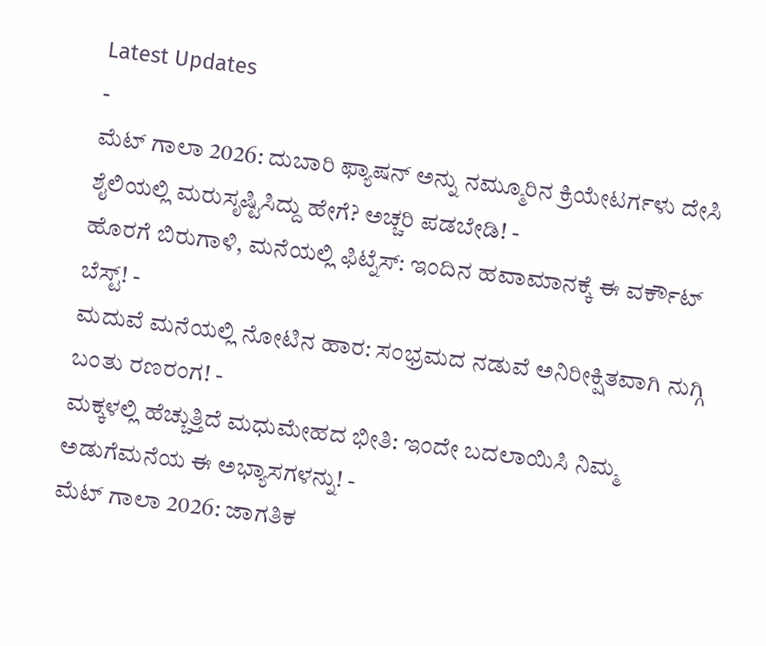Latest Updates
-
ಮೆಟ್ ಗಾಲಾ 2026: ದುಬಾರಿ ಫ್ಯಾಷನ್ ಅನ್ನು ನಮ್ಮೂರಿನ ಕ್ರಿಯೇಟರ್ಗಳು ದೇಸಿ ಶೈಲಿಯಲ್ಲಿ ಮರುಸೃಷ್ಟಿಸಿದ್ದು ಹೇಗೆ? ಅಚ್ಚರಿ ಪಡಬೇಡಿ! -
ಹೊರಗೆ ಬಿರುಗಾಳಿ, ಮನೆಯಲ್ಲಿ ಫಿಟ್ನೆಸ್: ಇಂದಿನ ಹವಾಮಾನಕ್ಕೆ ಈ ವರ್ಕೌಟ್ ಬೆಸ್ಟ್! -
ಮದುವೆ ಮನೆಯಲ್ಲಿ ನೋಟಿನ ಹಾರ: ಸಂಭ್ರಮದ ನಡುವೆ ಅನಿರೀಕ್ಷಿತವಾಗಿ ನುಗ್ಗಿ ಬಂತು ರಣರಂಗ! -
ಮಕ್ಕಳಲ್ಲಿ ಹೆಚ್ಚುತ್ತಿದೆ ಮಧುಮೇಹದ ಭೀತಿ: ಇಂದೇ ಬದಲಾಯಿಸಿ ನಿಮ್ಮ ಅಡುಗೆಮನೆಯ ಈ ಅಭ್ಯಾಸಗಳನ್ನು! -
ಮೆಟ್ ಗಾಲಾ 2026: ಜಾಗತಿಕ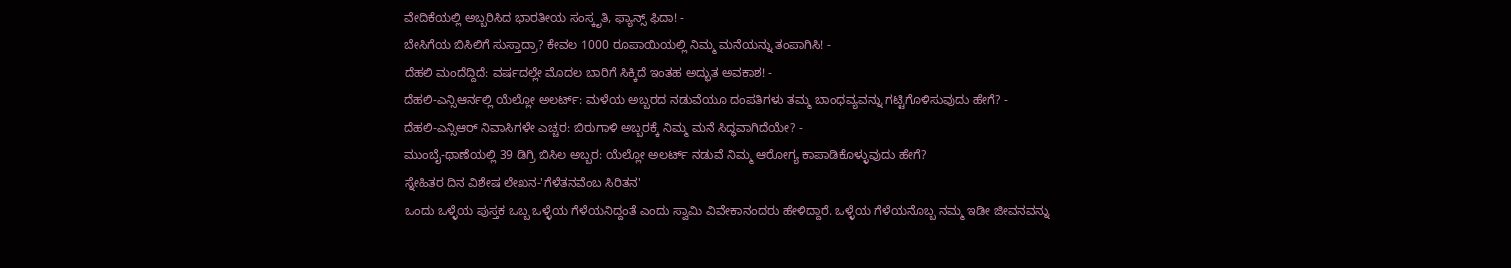ವೇದಿಕೆಯಲ್ಲಿ ಅಬ್ಬರಿಸಿದ ಭಾರತೀಯ ಸಂಸ್ಕೃತಿ, ಫ್ಯಾನ್ಸ್ ಫಿದಾ! -
ಬೇಸಿಗೆಯ ಬಿಸಿಲಿಗೆ ಸುಸ್ತಾದ್ರಾ? ಕೇವಲ 1000 ರೂಪಾಯಿಯಲ್ಲಿ ನಿಮ್ಮ ಮನೆಯನ್ನು ತಂಪಾಗಿಸಿ! -
ದೆಹಲಿ ಮಂದೆದ್ದಿದೆ: ವರ್ಷದಲ್ಲೇ ಮೊದಲ ಬಾರಿಗೆ ಸಿಕ್ಕಿದೆ ಇಂತಹ ಅದ್ಭುತ ಅವಕಾಶ! -
ದೆಹಲಿ-ಎನ್ಸಿಆರ್ನಲ್ಲಿ ಯೆಲ್ಲೋ ಅಲರ್ಟ್: ಮಳೆಯ ಅಬ್ಬರದ ನಡುವೆಯೂ ದಂಪತಿಗಳು ತಮ್ಮ ಬಾಂಧವ್ಯವನ್ನು ಗಟ್ಟಿಗೊಳಿಸುವುದು ಹೇಗೆ? -
ದೆಹಲಿ-ಎನ್ಸಿಆರ್ ನಿವಾಸಿಗಳೇ ಎಚ್ಚರ: ಬಿರುಗಾಳಿ ಅಬ್ಬರಕ್ಕೆ ನಿಮ್ಮ ಮನೆ ಸಿದ್ಧವಾಗಿದೆಯೇ? -
ಮುಂಬೈ-ಥಾಣೆಯಲ್ಲಿ 39 ಡಿಗ್ರಿ ಬಿಸಿಲ ಅಬ್ಬರ: ಯೆಲ್ಲೋ ಅಲರ್ಟ್ ನಡುವೆ ನಿಮ್ಮ ಆರೋಗ್ಯ ಕಾಪಾಡಿಕೊಳ್ಳುವುದು ಹೇಗೆ?
ಸ್ನೇಹಿತರ ದಿನ ವಿಶೇಷ ಲೇಖನ-'ಗೆಳೆತನವೆಂಬ ಸಿರಿತನ'
ಒಂದು ಒಳ್ಳೆಯ ಪುಸ್ತಕ ಒಬ್ಬ ಒಳ್ಳೆಯ ಗೆಳೆಯನಿದ್ದಂತೆ ಎಂದು ಸ್ವಾಮಿ ವಿವೇಕಾನಂದರು ಹೇಳಿದ್ದಾರೆ. ಒಳ್ಳೆಯ ಗೆಳೆಯನೊಬ್ಬ ನಮ್ಮ ಇಡೀ ಜೀವನವನ್ನು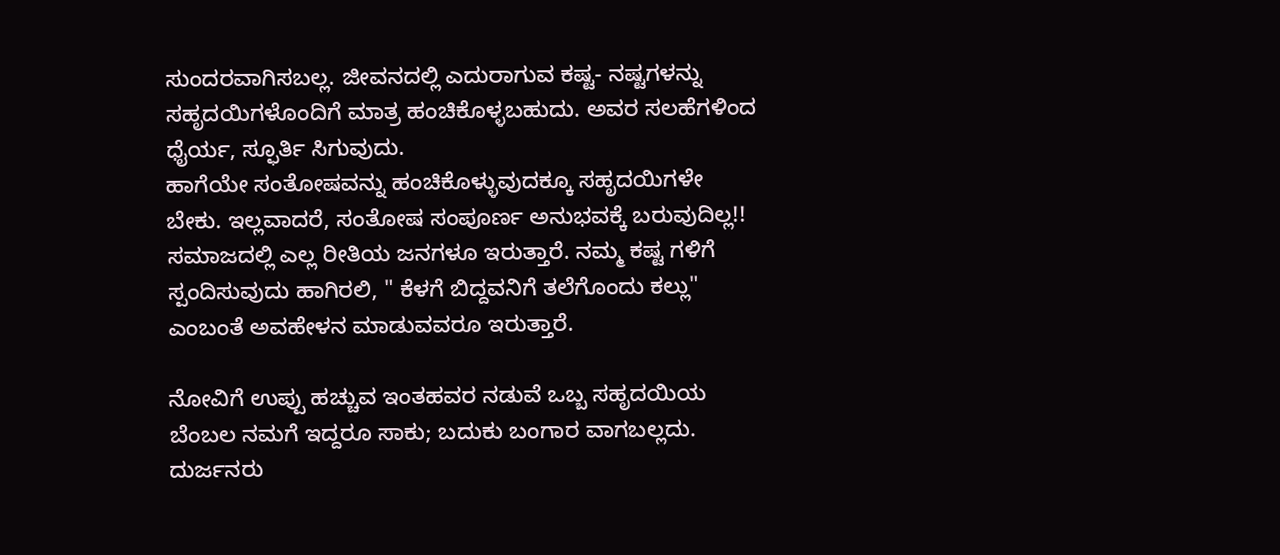ಸುಂದರವಾಗಿಸಬಲ್ಲ. ಜೀವನದಲ್ಲಿ ಎದುರಾಗುವ ಕಷ್ಟ- ನಷ್ಟಗಳನ್ನು ಸಹೃದಯಿಗಳೊಂದಿಗೆ ಮಾತ್ರ ಹಂಚಿಕೊಳ್ಳಬಹುದು. ಅವರ ಸಲಹೆಗಳಿಂದ ಧೈರ್ಯ, ಸ್ಫೂರ್ತಿ ಸಿಗುವುದು.
ಹಾಗೆಯೇ ಸಂತೋಷವನ್ನು ಹಂಚಿಕೊಳ್ಳುವುದಕ್ಕೂ ಸಹೃದಯಿಗಳೇ ಬೇಕು. ಇಲ್ಲವಾದರೆ, ಸಂತೋಷ ಸಂಪೂರ್ಣ ಅನುಭವಕ್ಕೆ ಬರುವುದಿಲ್ಲ!! ಸಮಾಜದಲ್ಲಿ ಎಲ್ಲ ರೀತಿಯ ಜನಗಳೂ ಇರುತ್ತಾರೆ. ನಮ್ಮ ಕಷ್ಟ ಗಳಿಗೆ ಸ್ಪಂದಿಸುವುದು ಹಾಗಿರಲಿ, " ಕೆಳಗೆ ಬಿದ್ದವನಿಗೆ ತಲೆಗೊಂದು ಕಲ್ಲು" ಎಂಬಂತೆ ಅವಹೇಳನ ಮಾಡುವವರೂ ಇರುತ್ತಾರೆ.

ನೋವಿಗೆ ಉಪ್ಪು ಹಚ್ಚುವ ಇಂತಹವರ ನಡುವೆ ಒಬ್ಬ ಸಹೃದಯಿಯ ಬೆಂಬಲ ನಮಗೆ ಇದ್ದರೂ ಸಾಕು; ಬದುಕು ಬಂಗಾರ ವಾಗಬಲ್ಲದು. ದುರ್ಜನರು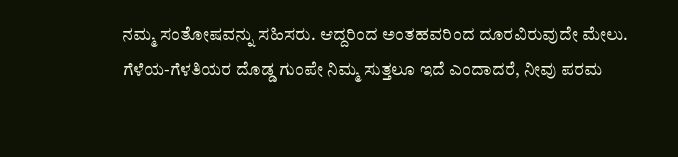ನಮ್ಮ ಸಂತೋಷವನ್ನು ಸಹಿಸರು. ಆದ್ದರಿಂದ ಅಂತಹವರಿಂದ ದೂರವಿರುವುದೇ ಮೇಲು.
ಗೆಳೆಯ-ಗೆಳತಿಯರ ದೊಡ್ಡ ಗುಂಪೇ ನಿಮ್ಮ ಸುತ್ತಲೂ ಇದೆ ಎಂದಾದರೆ, ನೀವು ಪರಮ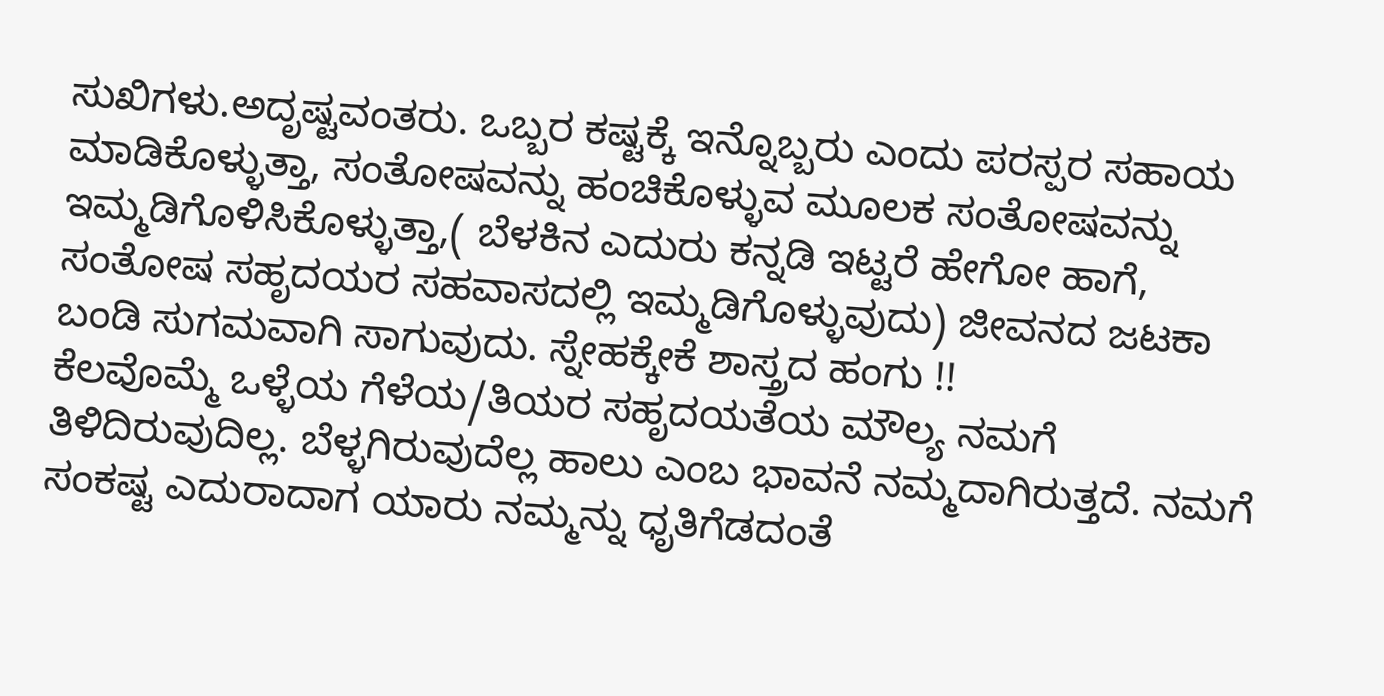ಸುಖಿಗಳು.ಅದೃಷ್ಟವಂತರು. ಒಬ್ಬರ ಕಷ್ಟಕ್ಕೆ ಇನ್ನೊಬ್ಬರು ಎಂದು ಪರಸ್ಪರ ಸಹಾಯ ಮಾಡಿಕೊಳ್ಳುತ್ತಾ, ಸಂತೋಷವನ್ನು ಹಂಚಿಕೊಳ್ಳುವ ಮೂಲಕ ಸಂತೋಷವನ್ನು ಇಮ್ಮಡಿಗೊಳಿಸಿಕೊಳ್ಳುತ್ತಾ,( ಬೆಳಕಿನ ಎದುರು ಕನ್ನಡಿ ಇಟ್ಟರೆ ಹೇಗೋ ಹಾಗೆ, ಸಂತೋಷ ಸಹೃದಯರ ಸಹವಾಸದಲ್ಲಿ ಇಮ್ಮಡಿಗೊಳ್ಳುವುದು) ಜೀವನದ ಜಟಕಾ ಬಂಡಿ ಸುಗಮವಾಗಿ ಸಾಗುವುದು. ಸ್ನೇಹಕ್ಕೇಕೆ ಶಾಸ್ತ್ರದ ಹಂಗು !!
ಕೆಲವೊಮ್ಮೆ ಒಳ್ಳೆಯ ಗೆಳೆಯ/ತಿಯರ ಸಹೃದಯತೆಯ ಮೌಲ್ಯ ನಮಗೆ ತಿಳಿದಿರುವುದಿಲ್ಲ. ಬೆಳ್ಳಗಿರುವುದೆಲ್ಲ ಹಾಲು ಎಂಬ ಭಾವನೆ ನಮ್ಮದಾಗಿರುತ್ತದೆ. ನಮಗೆ ಸಂಕಷ್ಟ ಎದುರಾದಾಗ ಯಾರು ನಮ್ಮನ್ನು ಧೃತಿಗೆಡದಂತೆ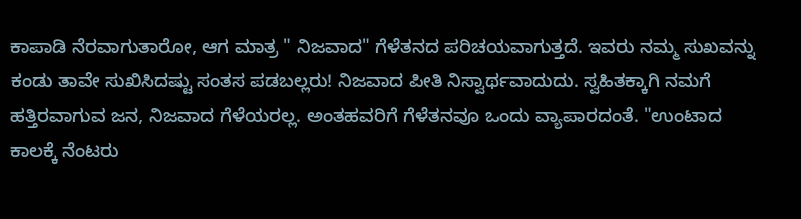ಕಾಪಾಡಿ ನೆರವಾಗುತಾರೋ, ಆಗ ಮಾತ್ರ " ನಿಜವಾದ" ಗೆಳೆತನದ ಪರಿಚಯವಾಗುತ್ತದೆ. ಇವರು ನಮ್ಮ ಸುಖವನ್ನು ಕಂಡು ತಾವೇ ಸುಖಿಸಿದಷ್ಟು ಸಂತಸ ಪಡಬಲ್ಲರು! ನಿಜವಾದ ಪೀತಿ ನಿಸ್ವಾರ್ಥವಾದುದು. ಸ್ವಹಿತಕ್ಕಾಗಿ ನಮಗೆ ಹತ್ತಿರವಾಗುವ ಜನ, ನಿಜವಾದ ಗೆಳೆಯರಲ್ಲ. ಅಂತಹವರಿಗೆ ಗೆಳೆತನವೂ ಒಂದು ವ್ಯಾಪಾರದಂತೆ. "ಉಂಟಾದ ಕಾಲಕ್ಕೆ ನೆಂಟರು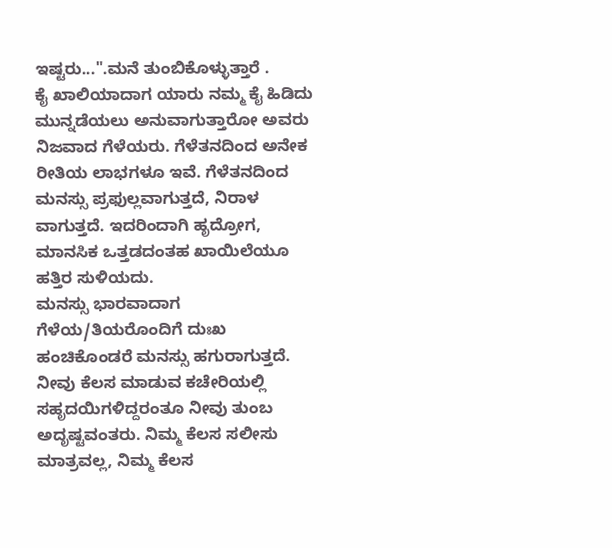ಇಷ್ಟರು...".ಮನೆ ತುಂಬಿಕೊಳ್ಳುತ್ತಾರೆ .
ಕೈ ಖಾಲಿಯಾದಾಗ ಯಾರು ನಮ್ಮ ಕೈ ಹಿಡಿದು ಮುನ್ನಡೆಯಲು ಅನುವಾಗುತ್ತಾರೋ ಅವರು ನಿಜವಾದ ಗೆಳೆಯರು. ಗೆಳೆತನದಿಂದ ಅನೇಕ ರೀತಿಯ ಲಾಭಗಳೂ ಇವೆ. ಗೆಳೆತನದಿಂದ ಮನಸ್ಸು ಪ್ರಫುಲ್ಲವಾಗುತ್ತದೆ, ನಿರಾಳ ವಾಗುತ್ತದೆ. ಇದರಿಂದಾಗಿ ಹೃದ್ರೋಗ, ಮಾನಸಿಕ ಒತ್ತಡದಂತಹ ಖಾಯಿಲೆಯೂ ಹತ್ತಿರ ಸುಳಿಯದು.
ಮನಸ್ಸು ಭಾರವಾದಾಗ ಗೆಳೆಯ/ತಿಯರೊಂದಿಗೆ ದುಃಖ ಹಂಚಿಕೊಂಡರೆ ಮನಸ್ಸು ಹಗುರಾಗುತ್ತದೆ. ನೀವು ಕೆಲಸ ಮಾಡುವ ಕಚೇರಿಯಲ್ಲಿ ಸಹೃದಯಿಗಳಿದ್ದರಂತೂ ನೀವು ತುಂಬ ಅದೃಷ್ಟವಂತರು. ನಿಮ್ಮ ಕೆಲಸ ಸಲೀಸು ಮಾತ್ರವಲ್ಲ, ನಿಮ್ಮ ಕೆಲಸ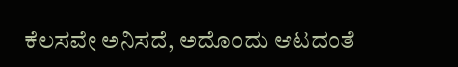ಕೆಲಸವೇ ಅನಿಸದೆ, ಅದೊಂದು ಆಟದಂತೆ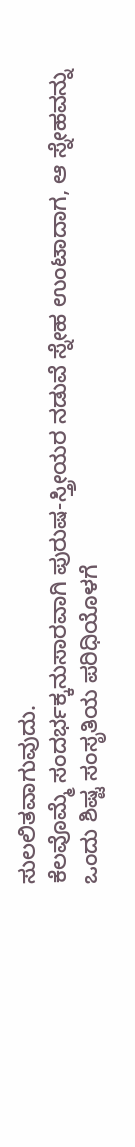ಸುಲಲಿತವಾಗುವುದು.
ಕೆಲವೊಮ್ಮೆ ಸಂದರ್ಭಕ್ಕನುಸಾರವಾಗಿ ಪುರುಷ-ಸ್ತ್ರೀಯರ ನಡುವೆ ಸ್ನೇಹ ಉಂಟಾದಾಗ, ಆ ಸ್ನೇಹವನ್ನು ಒಂದು ಶಿಷ್ಟ ಸಂಸೃತಿಯ ಪರಿಧಿಯೊಳಗೆ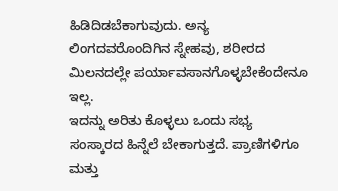ಹಿಡಿದಿಡಬೆಕಾಗುವುದು. ಅನ್ಯ ಲಿಂಗದವರೊಂದಿಗಿನ ಸ್ನೇಹವು, ಶರೀರದ ಮಿಲನದಲ್ಲೇ ಪರ್ಯಾವಸಾನಗೊಳ್ಳಬೇಕೆಂದೇನೂ ಇಲ್ಲ.
ಇದನ್ನು ಅರಿತು ಕೊಳ್ಳಲು ಒಂದು ಸಭ್ಯ ಸಂಸ್ಕಾರದ ಹಿನ್ನೆಲೆ ಬೇಕಾಗುತ್ತದೆ. ಪ್ರಾಣಿಗಳಿಗೂ ಮತ್ತು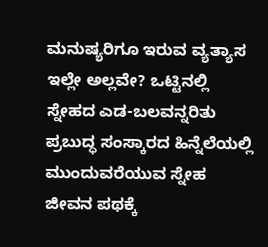ಮನುಷ್ಯರಿಗೂ ಇರುವ ವ್ಯತ್ಯಾಸ ಇಲ್ಲೇ ಅಲ್ಲವೇ? ಒಟ್ಟಿನಲ್ಲಿ ಸ್ನೇಹದ ಎಡ-ಬಲವನ್ನರಿತು ಪ್ರಬುದ್ಧ ಸಂಸ್ಕಾರದ ಹಿನ್ನೆಲೆಯಲ್ಲಿ ಮುಂದುವರೆಯುವ ಸ್ನೇಹ ಜೀವನ ಪಥಕ್ಕೆ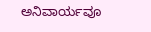ಅನಿವಾರ್ಯವೂ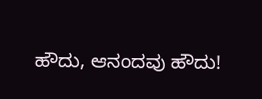ಹೌದು, ಆನಂದವು ಹೌದು!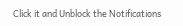Click it and Unblock the Notifications